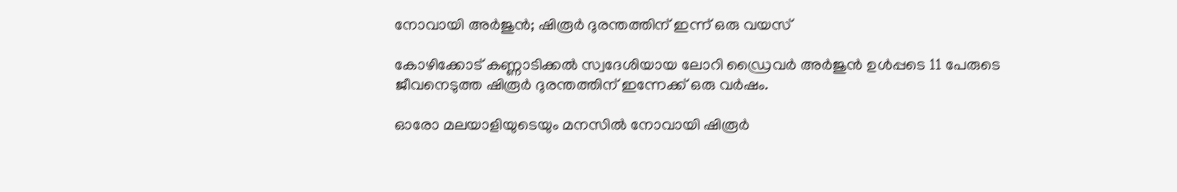നോവായി അർജുൻ; ഷിരൂർ ദുരന്തത്തിന് ഇന്ന് ഒരു വയസ്

കോഴിക്കോട് കണ്ണാടിക്കൽ സ്വദേശിയായ ലോറി ഡ്രൈവർ അർജുൻ ഉൾപ്പടെ 11 പേരുടെ ജീവനെടുത്ത ഷിരൂർ ദുരന്തത്തിന് ഇന്നേക്ക് ഒരു വർഷം.

ഓരോ മലയാളിയുടെയും മനസിൽ നോവായി ഷിരൂർ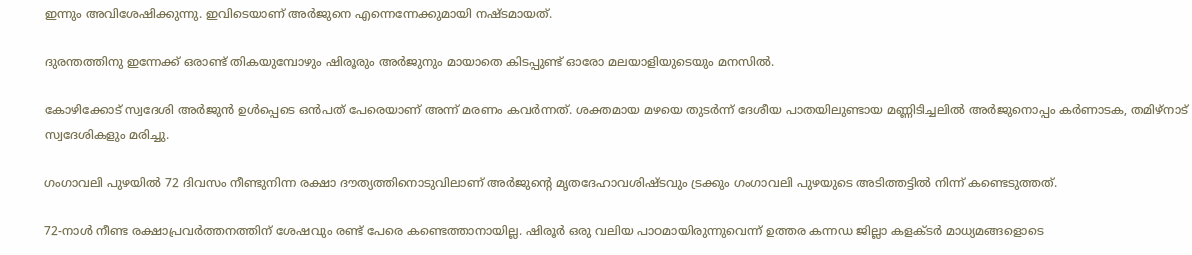ഇന്നും അവിശേഷിക്കുന്നു. ഇവിടെയാണ് അർജുനെ എന്നെന്നേക്കുമായി നഷ്‌ടമായത്.

ദുരന്തത്തിനു ഇന്നേക്ക് ഒരാണ്ട് തികയുമ്പോഴും ഷിരൂരും അർജുനും മായാതെ കിടപ്പുണ്ട് ഓരോ മലയാളിയുടെയും മനസിൽ.

കോഴിക്കോട് സ്വദേശി അർജുൻ ഉൾപ്പെടെ ഒൻപത് പേരെയാണ് അന്ന് മരണം കവർന്നത്. ശക്തമായ മഴയെ തുടർന്ന് ദേശീയ പാതയിലുണ്ടായ മണ്ണിടിച്ചലിൽ അർജുനൊപ്പം കർണാടക, തമിഴ്‌നാട് സ്വദേശികളും മരിച്ചു.

ഗംഗാവലി പുഴയിൽ 72 ദിവസം നീണ്ടുനിന്ന രക്ഷാ ദൗത്യത്തിനൊടുവിലാണ് അർജുന്റെ മൃതദേഹാവശിഷ്ടവും ട്രക്കും ഗംഗാവലി പുഴയുടെ അടിത്തട്ടിൽ നിന്ന് കണ്ടെടുത്തത്.

72-നാൾ നീണ്ട രക്ഷാപ്രവർത്തനത്തിന് ശേഷവും രണ്ട് പേരെ കണ്ടെത്താനായില്ല. ഷിരൂർ ഒരു വലിയ പാഠമായിരുന്നുവെന്ന് ഉത്തര കന്നഡ ജില്ലാ കളക്ടർ മാധ്യമങ്ങളൊടെ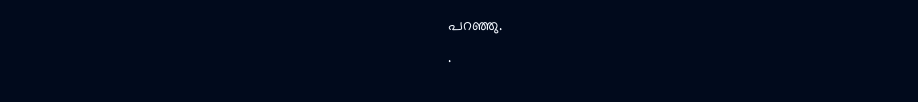പറഞ്ഞു.
.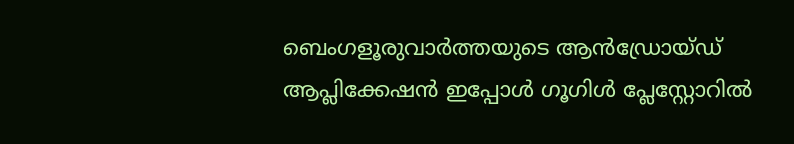ബെംഗളൂരുവാർത്തയുടെ ആൻഡ്രോയ്ഡ് ആപ്ലിക്കേഷൻ ഇപ്പോൾ ഗൂഗിൾ പ്ലേസ്റ്റോറിൽ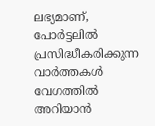ലഭ്യമാണ്, പോർട്ടലിൽ പ്രസിദ്ധീകരിക്കുന്ന വാർത്തകൾ വേഗത്തിൽ അറിയാൻ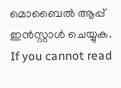മൊബൈൽ ആപ്പ് ഇൻസ്റ്റാൾ ചെയ്യുക. If you cannot read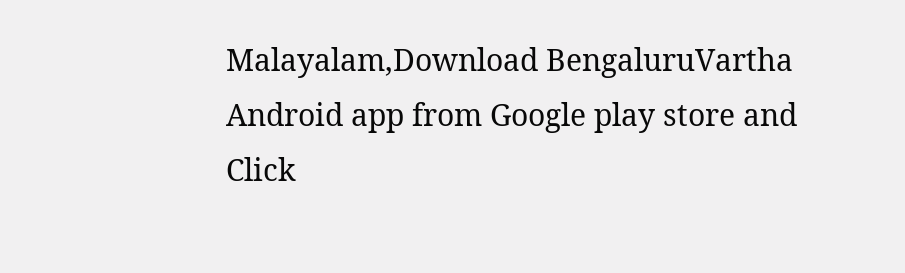Malayalam,Download BengaluruVartha Android app from Google play store and Click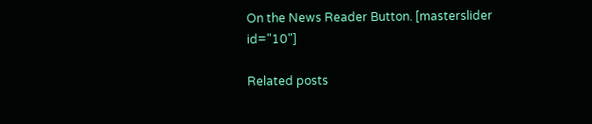On the News Reader Button. [masterslider id="10"]

Related posts